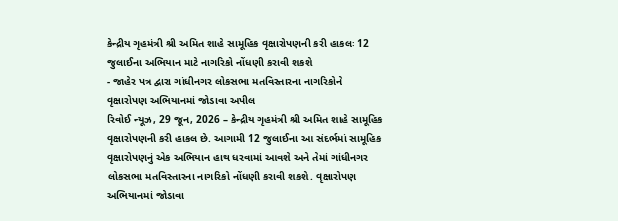કેન્દ્રીય ગૃહમંત્રી શ્રી અમિત શાહે સામૂહિક વૃક્ષારોપણની કરી હાકલઃ 12 જુલાઈના અભિયાન માટે નાગરિકો નોંધણી કરાવી શકશે
- જાહેર પત્ર દ્વારા ગાંધીનગર લોકસભા મતવિસ્તારના નાગરિકોને વૃક્ષારોપણ અભિયાનમાં જોડાવા અપીલ
રિવોઈ ન્યૂઝ, 29 જૂન, 2026 – કેન્દ્રીય ગૃહમંત્રી શ્રી અમિત શાહે સામૂહિક વૃક્ષારોપણની કરી હાકલ છે. આગામી 12 જુલાઈના આ સંદર્ભમાં સામૂહિક વૃક્ષારોપણનું એક અભિયાન હાથ ધરવામાં આવશે અને તેમાં ગાંધીનગર લોકસભા મતવિસ્તારના નાગરિકો નોંધણી કરાવી શકશે. વૃક્ષારોપણ અભિયાનમાં જોડાવા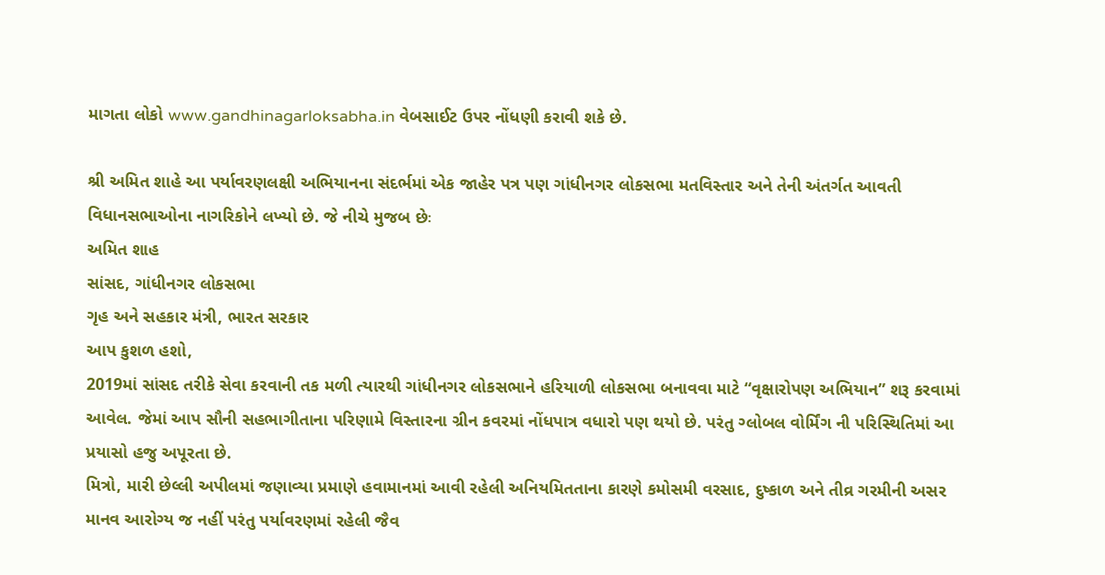માગતા લોકો www.gandhinagarloksabha.in વેબસાઈટ ઉપર નોંધણી કરાવી શકે છે.

શ્રી અમિત શાહે આ પર્યાવરણલક્ષી અભિયાનના સંદર્ભમાં એક જાહેર પત્ર પણ ગાંધીનગર લોકસભા મતવિસ્તાર અને તેની અંતર્ગત આવતી વિધાનસભાઓના નાગરિકોને લખ્યો છે. જે નીચે મુજબ છેઃ
અમિત શાહ
સાંસદ, ગાંધીનગર લોકસભા
ગૃહ અને સહકાર મંત્રી, ભારત સરકાર
આપ કુશળ હશો,
2019માં સાંસદ તરીકે સેવા કરવાની તક મળી ત્યારથી ગાંધીનગર લોકસભાને હરિયાળી લોકસભા બનાવવા માટે “વૃક્ષારોપણ અભિયાન” શરૂ કરવામાં આવેલ. જેમાં આપ સૌની સહભાગીતાના પરિણામે વિસ્તારના ગ્રીન કવરમાં નોંધપાત્ર વધારો પણ થયો છે. પરંતુ ગ્લોબલ વોર્મિંગ ની પરિસ્થિતિમાં આ પ્રયાસો હજુ અપૂરતા છે.
મિત્રો, મારી છેલ્લી અપીલમાં જણાવ્યા પ્રમાણે હવામાનમાં આવી રહેલી અનિયમિતતાના કારણે કમોસમી વરસાદ, દુષ્કાળ અને તીવ્ર ગરમીની અસર માનવ આરોગ્ય જ નહીં પરંતુ પર્યાવરણમાં રહેલી જૈવ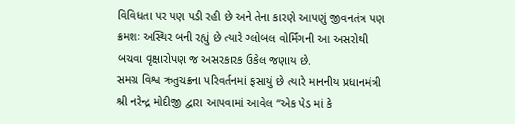વિવિધતા પર પણ પડી રહી છે અને તેના કારણે આપણું જીવનતંત્ર પણ ક્રમશઃ અસ્થિર બની રહ્યું છે ત્યારે ગ્લોબલ વોર્મિંગની આ અસરોથી બચવા વૃક્ષારોપણ જ અસરકારક ઉકેલ જણાય છે.
સમગ્ર વિશ્વ ઋતુચક્રના પરિવર્તનમાં ફસાયું છે ત્યારે માનનીય પ્રધાનમંત્રી શ્રી નરેન્દ્ર મોદીજી દ્વારા આપવામાં આવેલ “એક પેડ માં કે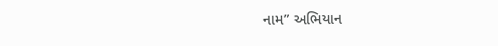નામ” અભિયાન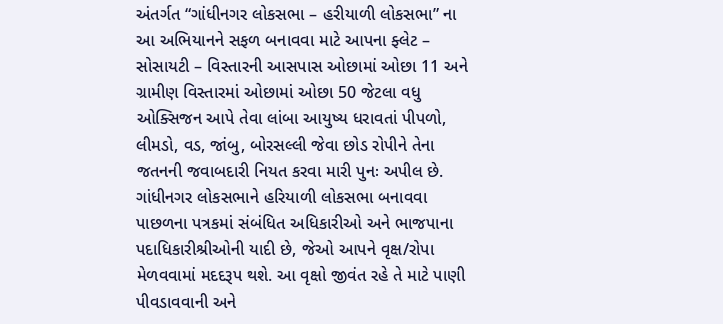અંતર્ગત “ગાંધીનગર લોકસભા – હરીયાળી લોકસભા” ના આ અભિયાનને સફળ બનાવવા માટે આપના ફ્લેટ – સોસાયટી – વિસ્તારની આસપાસ ઓછામાં ઓછા 11 અને ગ્રામીણ વિસ્તારમાં ઓછામાં ઓછા 50 જેટલા વધુ ઓક્સિજન આપે તેવા લાંબા આયુષ્ય ધરાવતાં પીપળો, લીમડો, વડ, જાંબુ, બોરસલ્લી જેવા છોડ રોપીને તેના જતનની જવાબદારી નિયત કરવા મારી પુનઃ અપીલ છે.
ગાંધીનગર લોકસભાને હરિયાળી લોકસભા બનાવવા પાછળના પત્રકમાં સંબંધિત અધિકારીઓ અને ભાજપાના પદાધિકારીશ્રીઓની યાદી છે, જેઓ આપને વૃક્ષ/રોપા મેળવવામાં મદદરૂપ થશે. આ વૃક્ષો જીવંત રહે તે માટે પાણી પીવડાવવાની અને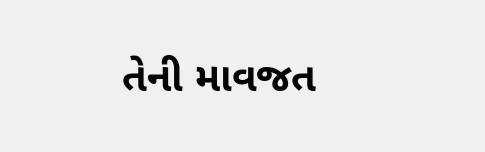તેની માવજત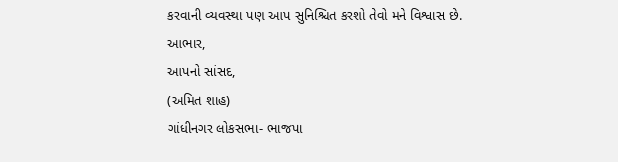કરવાની વ્યવસ્થા પણ આપ સુનિશ્ચિત કરશો તેવો મને વિશ્વાસ છે.
આભાર,
આપનો સાંસદ,
(અમિત શાહ)
ગાંધીનગર લોકસભા- ભાજપા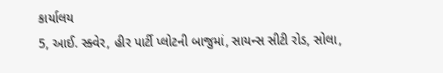કાર્યાલય
5, આઈ. સ્ક્વેર, હીર પાર્ટી પ્લોટની બાજુમાં, સાયન્સ સીટી રોડ, સોલા,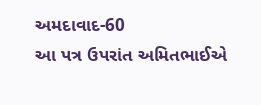અમદાવાદ-60
આ પત્ર ઉપરાંત અમિતભાઈએ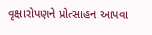વૃક્ષારોપણને પ્રોત્સાહન આપવા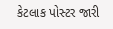કેટલાક પોસ્ટર જારી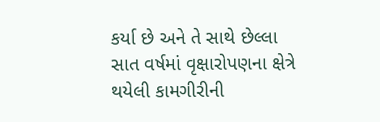કર્યા છે અને તે સાથે છેલ્લા સાત વર્ષમાં વૃક્ષારોપણના ક્ષેત્રે થયેલી કામગીરીની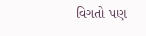વિગતો પણ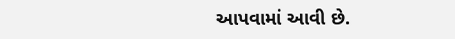આપવામાં આવી છે.